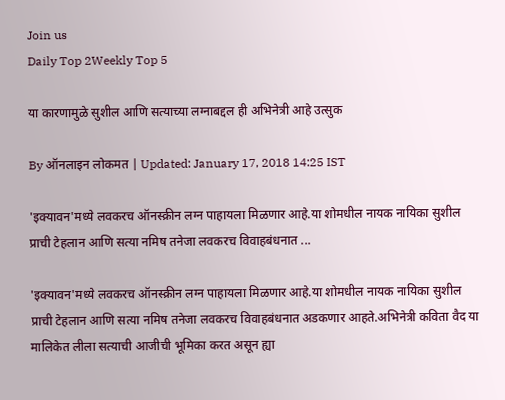Join us
Daily Top 2Weekly Top 5

या कारणामुळे सुशील आणि सत्याच्या लग्नाबद्दल ही अभिनेत्री आहे उत्सुक

By ऑनलाइन लोकमत | Updated: January 17, 2018 14:25 IST

'इक्यावन'मध्ये लवकरच ऑनस्क्रीन लग्न पाहायला मिळणार आहे.या शोमधील नायक नायिका सुशील प्राची टेहलान आणि सत्या नमिष तनेजा लवकरच विवाहबंधनात ...

'इक्यावन'मध्ये लवकरच ऑनस्क्रीन लग्न पाहायला मिळणार आहे.या शोमधील नायक नायिका सुशील प्राची टेहलान आणि सत्या नमिष तनेजा लवकरच विवाहबंधनात अडकणार आहते.अभिनेत्री कविता वैद या मालिकेत लीला सत्याची आजीची भूमिका करत असून ह्या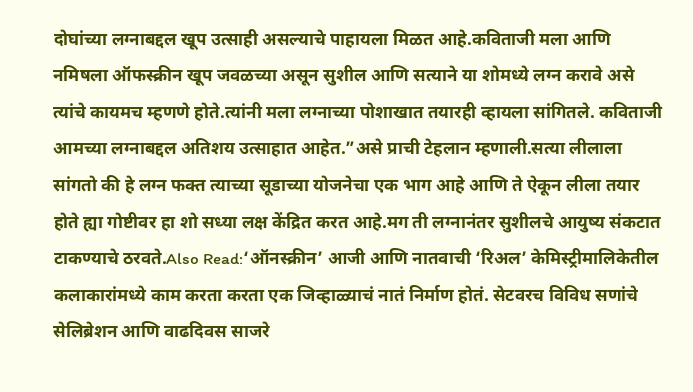दोघांच्या लग्नाबद्दल खूप उत्साही असल्याचे पाहायला मिळत आहे.कविताजी मला आणि नमिषला ऑफस्क्रीन खूप जवळच्या असून सुशील आणि सत्याने या शोमध्ये लग्न करावे असे त्यांचे कायमच म्हणणे होते.त्यांनी मला लग्नाच्या पोशाखात तयारही व्हायला सांगितले. कविताजी आमच्या लग्नाबद्दल अतिशय उत्साहात आहेत.”असे प्राची टेहलान म्हणाली.सत्या लीलाला सांगतो की हे लग्न फक्त त्याच्या सूडाच्या योजनेचा एक भाग आहे आणि ते ऐकून लीला तयार होते ह्या गोष्टीवर हा शो सध्या लक्ष केंद्रित करत आहे.मग ती लग्नानंतर सुशीलचे आयुष्य संकटात टाकण्याचे ठरवते.Also Read:‘ऑनस्क्रीन’ आजी आणि नातवाची ‘रिअल’ केमिस्ट्रीमालिकेतील कलाकारांमध्ये काम करता करता एक जिव्हाळ्याचं नातं निर्माण होतं. सेटवरच विविध सणांचे सेलिब्रेशन आणि वाढदिवस साजरे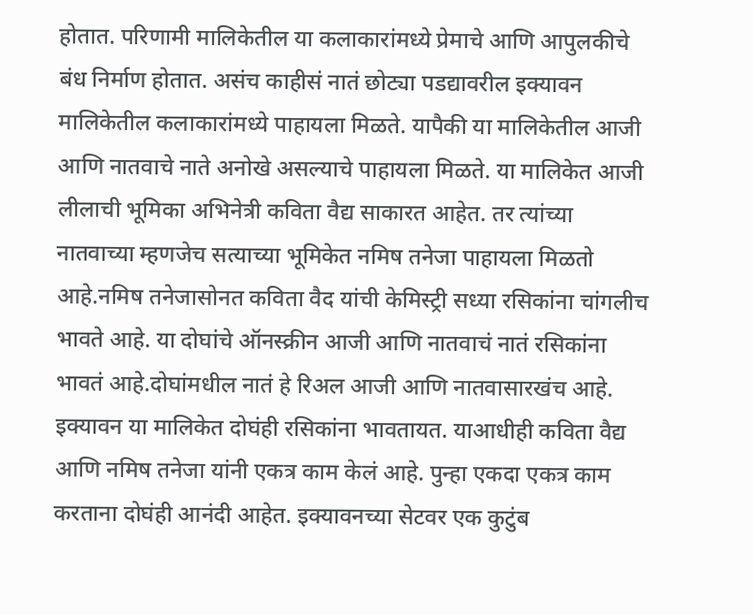होतात. परिणामी मालिकेतील या कलाकारांमध्ये प्रेमाचे आणि आपुलकीचे बंध निर्माण होतात. असंच काहीसं नातं छोट्या पडद्यावरील इक्यावन मालिकेतील कलाकारांमध्ये पाहायला मिळते. यापैकी या मालिकेतील आजी आणि नातवाचे नाते अनोखे असल्याचे पाहायला मिळते. या मालिकेत आजी लीलाची भूमिका अभिनेत्री कविता वैद्य साकारत आहेत. तर त्यांच्या नातवाच्या म्हणजेच सत्याच्या भूमिकेत नमिष तनेजा पाहायला मिळतो आहे.नमिष तनेजासोनत कविता वैद यांची केमिस्ट्री सध्या रसिकांना चांगलीच भावते आहे. या दोघांचे ऑनस्क्रीन आजी आणि नातवाचं नातं रसिकांना भावतं आहे.दोघांमधील नातं हे रिअल आजी आणि नातवासारखंच आहे. इक्यावन या मालिकेत दोघंही रसिकांना भावतायत. याआधीही कविता वैद्य आणि नमिष तनेजा यांनी एकत्र काम केलं आहे. पुन्हा एकदा एकत्र काम करताना दोघंही आनंदी आहेत. इक्यावनच्या सेटवर एक कुटुंब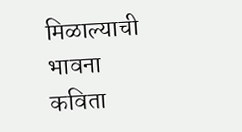मिळाल्याची भावना कविता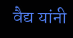वैद्य यांनी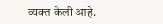व्यक्त केली आहे.